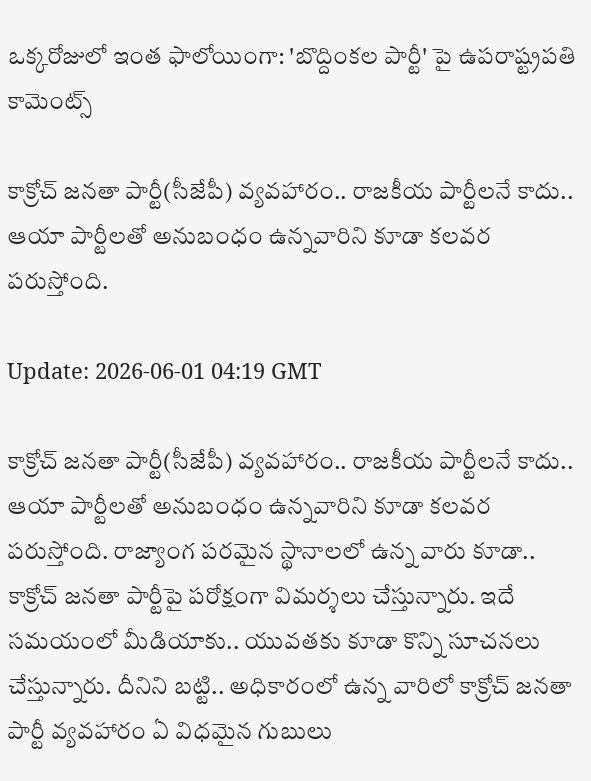ఒక్క‌రోజులో ఇంత ఫాలోయింగా: 'బొద్దింక‌ల పార్టీ' పై ఉప‌రాష్ట్రప‌తి కామెంట్స్‌

కాక్రోచ్ జ‌న‌తా పార్టీ(సీజేపీ) వ్య‌వ‌హారం.. రాజ‌కీయ పార్టీల‌నే కాదు.. ఆయా పార్టీలతో అనుబంధం ఉన్న‌వారిని కూడా క‌ల‌వ‌ర ప‌రుస్తోంది.

Update: 2026-06-01 04:19 GMT

కాక్రోచ్ జ‌న‌తా పార్టీ(సీజేపీ) వ్య‌వ‌హారం.. రాజ‌కీయ పార్టీల‌నే కాదు.. ఆయా పార్టీలతో అనుబంధం ఉన్న‌వారిని కూడా క‌ల‌వ‌ర ప‌రుస్తోంది. రాజ్యాంగ ప‌ర‌మైన స్థానాల‌లో ఉన్న వారు కూడా.. కాక్రోచ్ జ‌న‌తా పార్టీపై ప‌రోక్షంగా విమ‌ర్శ‌లు చేస్తున్నారు. ఇదే స‌మ‌యంలో మీడియాకు.. యువ‌తకు కూడా కొన్ని సూచ‌న‌లు చేస్తున్నారు. దీనిని బ‌ట్టి.. అధికారంలో ఉన్న వారిలో కాక్రోచ్ జ‌న‌తా పార్టీ వ్య‌వ‌హారం ఏ విధ‌మైన గుబులు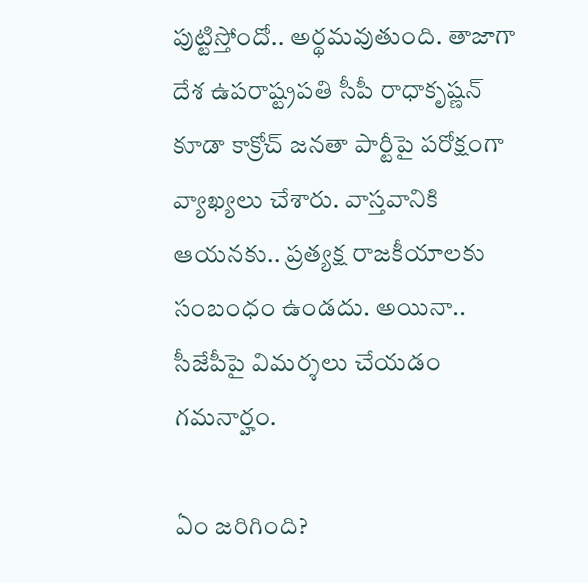పుట్టిస్తోందో.. అర్థ‌మ‌వుతుంది. తాజాగా దేశ ఉప‌రాష్ట్ర‌ప‌తి సీపీ రాధాకృష్ణ‌న్ కూడా కాక్రోచ్ జ‌న‌తా పార్టీపై ప‌రోక్షంగా వ్యాఖ్య‌లు చేశారు. వాస్త‌వానికి ఆయ‌న‌కు.. ప్ర‌త్య‌క్ష రాజ‌కీయాల‌కు సంబంధం ఉండ‌దు. అయినా.. సీజేపీపై విమర్శ‌లు చేయ‌డం గ‌మ‌నార్హం.

ఏం జ‌రిగింది?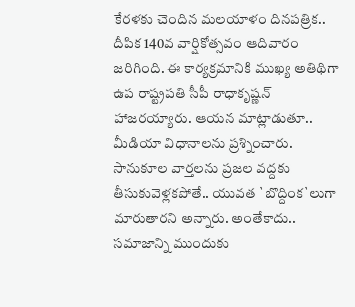కేర‌ళ‌కు చెందిన మ‌ల‌యాళం దిన‌ప‌త్రిక‌.. దీపిక 140వ వార్షికోత్స‌వం ఆదివారం జ‌రిగింది. ఈ కార్య‌క్ర‌మానికి ముఖ్య అతిథిగా ఉప రాష్ట్ర‌ప‌తి సీపీ రాధాకృష్ణ‌న్ హాజ‌ర‌య్యారు. ఆయ‌న మాట్లాడుతూ.. మీడియా విధానాల‌ను ప్ర‌శ్నించారు. సానుకూల వార్త‌ల‌ను ప్ర‌జ‌ల వ‌ద్ద‌కు తీసుకువెళ్ల‌క‌పోతే.. యువ‌త `బొద్దింక‌`లుగా మారుతార‌ని అన్నారు. అంతేకాదు.. స‌మాజాన్ని ముందుకు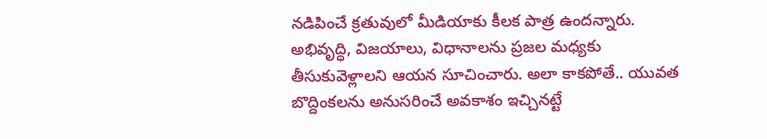న‌డిపించే క్ర‌తువులో మీడియాకు కీల‌క పాత్ర ఉంద‌న్నారు. అభివృద్ధి, విజ‌యాలు, విధానాల‌ను ప్ర‌జ‌ల మ‌ధ్య‌కు తీసుకువెళ్లాల‌ని ఆయ‌న సూచించారు. అలా కాక‌పోతే.. యువ‌త బొద్దింక‌లను అనుస‌రించే అవ‌కాశం ఇచ్చిన‌ట్టే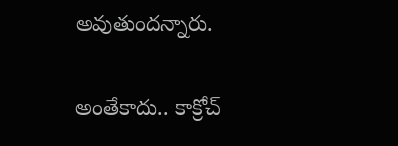అవుతుంద‌న్నారు.

అంతేకాదు.. కాక్రోచ్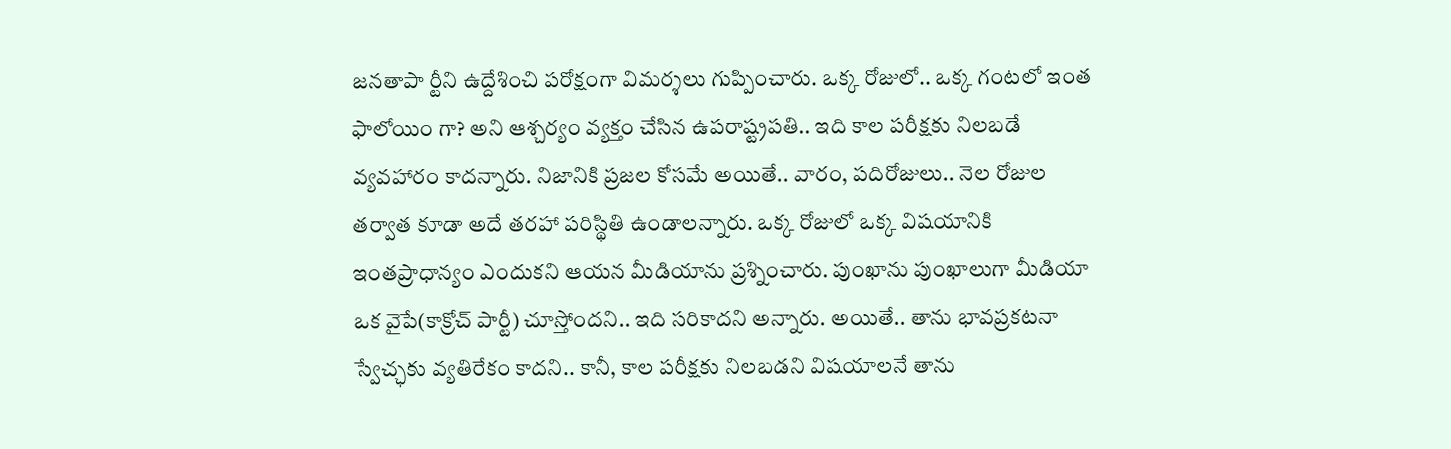జ‌న‌తాపా ర్టీని ఉద్దేశించి ప‌రోక్షంగా విమ‌ర్శ‌లు గుప్పించారు. ఒక్క రోజులో.. ఒక్క గంట‌లో ఇంత ఫాలోయిం గా? అని ఆశ్చ‌ర్యం వ్య‌క్తం చేసిన ఉప‌రాష్ట్ర‌ప‌తి.. ఇది కాల పరీక్ష‌కు నిల‌బ‌డే వ్య‌వ‌హారం కాద‌న్నారు. నిజానికి ప్ర‌జ‌ల కోస‌మే అయితే.. వారం, ప‌దిరోజులు.. నెల రోజుల త‌ర్వాత కూడా అదే త‌ర‌హా ప‌రిస్థితి ఉండాల‌న్నారు. ఒక్క రోజులో ఒక్క విష‌యానికి ఇంత‌ప్రాధాన్యం ఎందుక‌ని ఆయ‌న మీడియాను ప్ర‌శ్నించారు. పుంఖాను పుంఖాలుగా మీడియా ఒక వైపే(కాక్రోచ్ పార్టీ) చూస్తోంద‌ని.. ఇది స‌రికాద‌ని అన్నారు. అయితే.. తాను భావ‌ప్ర‌క‌ట‌నా స్వేచ్ఛ‌కు వ్య‌తిరేకం కాద‌ని.. కానీ, కాల ప‌రీక్ష‌కు నిల‌బ‌డ‌ని విష‌యాల‌నే తాను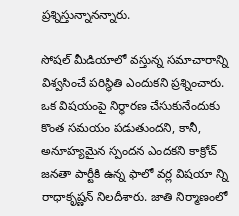ప్ర‌శ్నిస్తున్నాన‌న్నారు.

సోష‌ల్ మీడియాలో వ‌స్తున్న స‌మాచారాన్ని విశ్వ‌సించే ప‌రిస్థితి ఎందుక‌ని ప్ర‌శ్నించారు. ఒక విష‌యంపై నిర్ధార‌ణ చేసుకునేందుకు కొంత స‌మ‌యం ప‌డుతుంద‌ని, కానీ, అనూహ్య‌మైన స్పంద‌న ఎంద‌క‌ని కాక్రోచ్ జ‌న‌తా పార్టీకి ఉన్న ఫాలో వ‌ర్ల విష‌యా న్ని రాధాకృష్ణ‌న్ నిల‌దీశారు. జాతి నిర్మాణంలో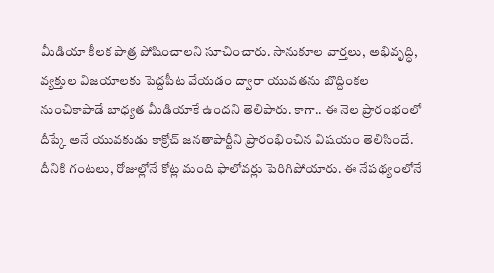మీడియా కీల‌క పాత్ర పోషించాల‌ని సూచించారు. సానుకూల వార్త‌లు, అభివృద్ధి, వ్య‌క్తుల విజ‌యాల‌కు పెద్ద‌పీట వేయ‌డం ద్వారా యువ‌త‌ను బొద్దింక‌ల నుంచికాపాడే బాధ్య‌త మీడియాకే ఉంద‌ని తెలిపారు. కాగా.. ఈ నెల ప్రారంభంలో దీప్కే అనే యువ‌కుడు కాక్రోచ్ జ‌న‌తాపార్టీని ప్రారంభించిన విష‌యం తెలిసిందే. దీనికి గంట‌లు, రోజుల్లోనే కోట్ల మంది ఫాలోవ‌ర్లు పెరిగిపోయారు. ఈ నేప‌థ్యంలోనే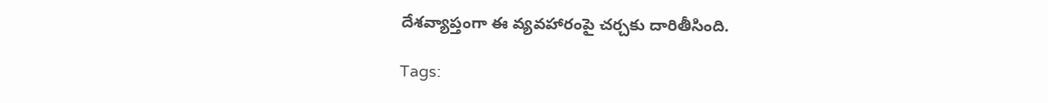దేశ‌వ్యాప్తంగా ఈ వ్య‌వ‌హారంపై చ‌ర్చ‌కు దారితీసింది.

Tags: